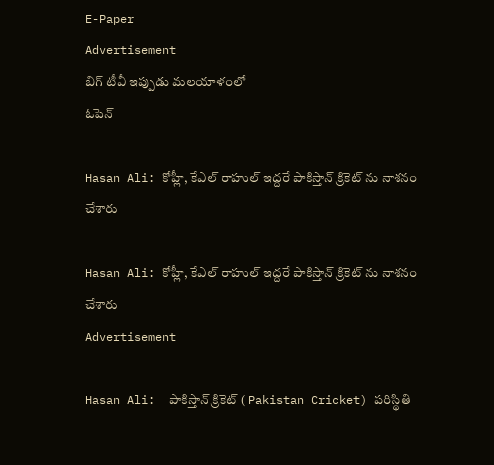E-Paper
Advertisement
బిగ్ టీవీ ఇప్పుడు మలయాళంలో
ఓపెన్

Hasan Ali: కోహ్లీ, కేఎల్ రాహుల్ ఇద్ద‌రే పాకిస్తాన్ క్రికెట్ ను నాశ‌నం చేశారు

Hasan Ali: కోహ్లీ, కేఎల్ రాహుల్ ఇద్ద‌రే పాకిస్తాన్ క్రికెట్ ను నాశ‌నం చేశారు
Advertisement

Hasan Ali:  పాకిస్తాన్ క్రికెట్ ( Pakistan Cricket) పరిస్థితి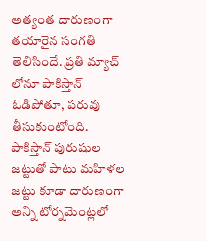అత్యంత దారుణంగా తయారైన సంగతి తెలిసిందే. ప్రతి మ్యాచ్ లోనూ పాకిస్తాన్ ఓడిపోతూ, పరువు తీసుకుంటోంది. పాకిస్తాన్ పురుషుల జట్టుతో పాటు మహిళల జట్టు కూడా దారుణంగా అన్ని టోర్నమెంట్లలో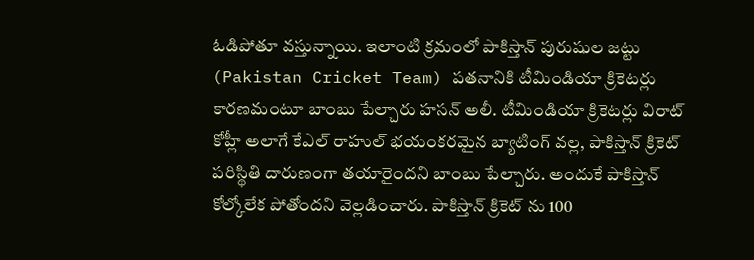ఓడిపోతూ వస్తున్నాయి. ఇలాంటి క్రమంలో పాకిస్తాన్ పురుషుల జట్టు (Pakistan Cricket Team) ప‌త‌నానికి టీమిండియా క్రికెటర్లు కారణమంటూ బాంబు పేల్చారు హసన్ అలీ. టీమిండియా క్రికెటర్లు విరాట్ కోహ్లీ అలాగే కేఎల్ రాహుల్ భయంకరమైన బ్యాటింగ్ వల్ల, పాకిస్తాన్ క్రికెట్ పరిస్థితి దారుణంగా తయారైందని బాంబు పేల్చారు. అందుకే పాకిస్తాన్ కోల్కోలేక పోతోందని వెల్లడించారు. పాకిస్తాన్ క్రికెట్ ను 100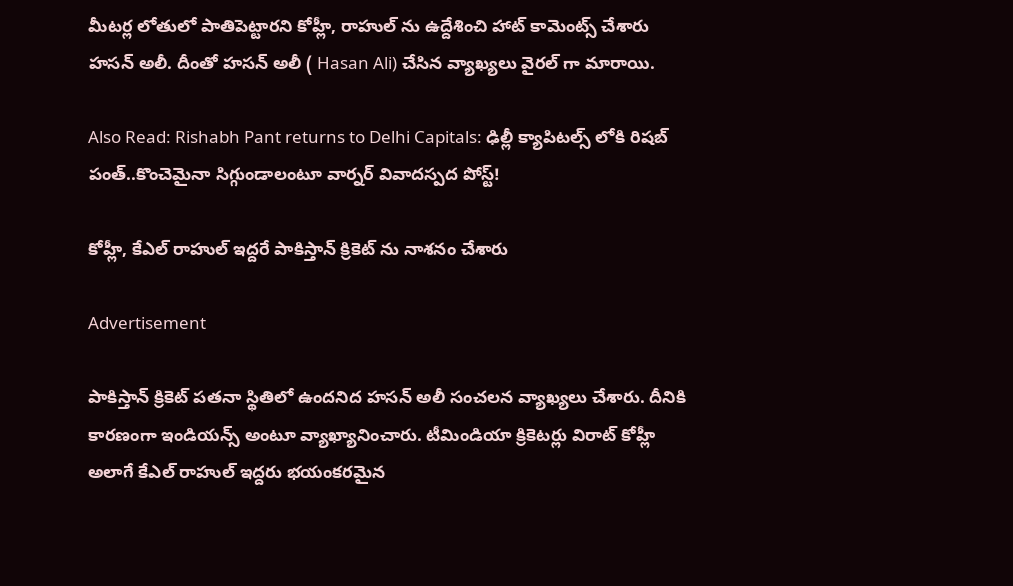మీట‌ర్ల లోతులో పాతిపెట్టారని కోహ్లీ, రాహుల్ ను ఉద్దేశించి హాట్ కామెంట్స్ చేశారు హ‌సన్ అలీ. దీంతో హ‌స‌న్ అలీ ( Hasan Ali) చేసిన వ్యాఖ్య‌లు వైర‌ల్ గా మారాయి.

Also Read: Rishabh Pant returns to Delhi Capitals: ఢిల్లీ క్యాపిట‌ల్స్ లోకి రిష‌బ్ పంత్..కొంచెమైనా సిగ్గుండాలంటూ వార్న‌ర్ వివాద‌స్ప‌ద పోస్ట్!

కోహ్లీ, కేఎల్ రాహుల్ ఇద్ద‌రే పాకిస్తాన్ క్రికెట్ ను నాశ‌నం చేశారు

Advertisement

పాకిస్తాన్ క్రికెట్ ప‌త‌నా స్థితిలో ఉంద‌నిద హసన్ అలీ సంచ‌ల‌న వ్యాఖ్య‌లు చేశారు. దీనికి కార‌ణంగా ఇండియ‌న్స్ అంటూ వ్యాఖ్యానించారు. టీమిండియా క్రికెటర్లు విరాట్ కోహ్లీ అలాగే కేఎల్ రాహుల్ ఇద్దరు భయంకరమైన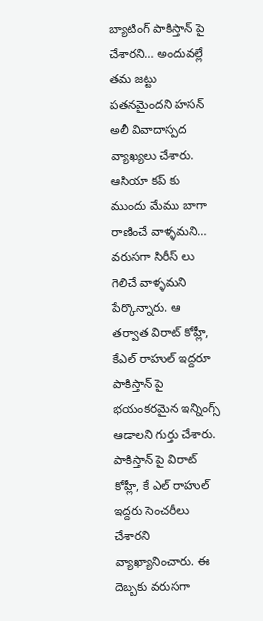బ్యాటింగ్ పాకిస్తాన్ పై చేశారని… అందువల్లే తమ జట్టు పతనమైందని హసన్ అలీ వివాదాస్పద వ్యాఖ్యలు చేశారు. ఆసియా కప్ కు ముందు మేము బాగా రాణించే వాళ్ళమని… వరుసగా సిరీస్ లు గెలిచే వాళ్ళమని పేర్కొన్నారు. ఆ తర్వాత విరాట్ కోహ్లీ, కేఎల్ రాహుల్ ఇద్దరూ పాకిస్తాన్ పై భయంకరమైన ఇన్నింగ్స్ ఆడాలని గుర్తు చేశారు. పాకిస్తాన్ పై విరాట్ కోహ్లీ, కే ఎల్ రాహుల్ ఇద్దరు సెంచరీలు చేశారని వ్యాఖ్యానించారు. ఈ దెబ్బకు వరుసగా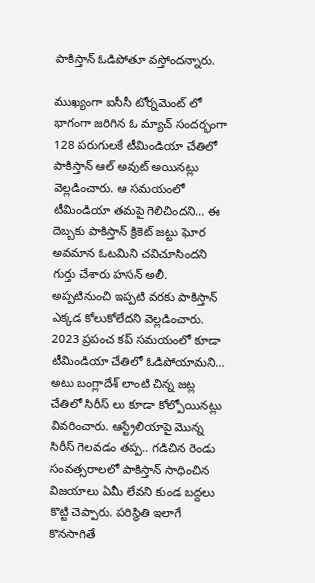పాకిస్తాన్ ఓడిపోతూ వస్తోందన్నారు.

ముఖ్యంగా ఐసీసీ టోర్నమెంట్ లో భాగంగా జరిగిన ఓ మ్యాచ్ సందర్భంగా 128 పరుగులకే టీమిండియా చేతిలో పాకిస్తాన్ ఆల్ అవుట్ అయినట్లు వెల్లడించారు. ఆ సమయంలో టీమిండియా తమపై గెలిచిందని… ఈ దెబ్బకు పాకిస్తాన్ క్రికెట్ జట్టు ఘోర అవమాన ఓటమిని చవిచూసిందని గుర్తు చేశారు హసన్ అలీ. అప్పటినుంచి ఇప్పటి వరకు పాకిస్తాన్ ఎక్కడ కోలుకోలేదని వెల్లడించారు. 2023 ప్రపంచ కప్ సమయంలో కూడా టీమిండియా చేతిలో ఓడిపోయామని… అటు బంగ్లాదేశ్ లాంటి చిన్న జట్ల చేతిలో సిరీస్ లు కూడా కోల్పోయినట్లు వివరించారు. ఆస్ట్రేలియాపై మొన్న సిరీస్ గెలవడం తప్ప.. గడిచిన రెండు సంవత్సరాలలో పాకిస్తాన్ సాధించిన విజయాలు ఏమీ లేవని కుండ బద్దలు కొట్టి చెప్పారు. పరిస్థితి ఇలాగే కొనసాగితే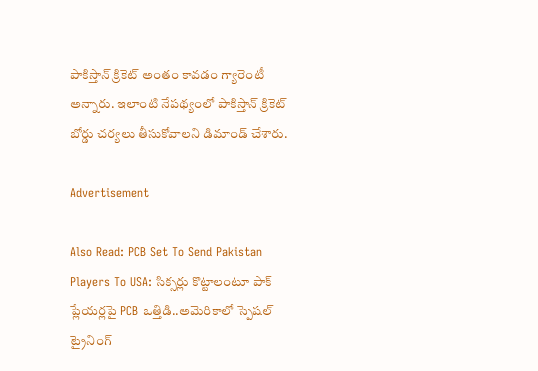పాకిస్తాన్ క్రికెట్ అంతం కావడం గ్యారెంటీ అన్నారు. ఇలాంటి నేపథ్యంలో పాకిస్తాన్ క్రికెట్ బోర్డు చర్యలు తీసుకోవాలని డిమాండ్ చేశారు.

Advertisement

Also Read: PCB Set To Send Pakistan Players To USA: సిక్స‌ర్లు కొట్టాలంటూ పాక్ ప్లేయ‌ర్ల‌పై PCB ఒత్తిడి..అమెరికాలో స్పెష‌ల్ ట్రైనింగ్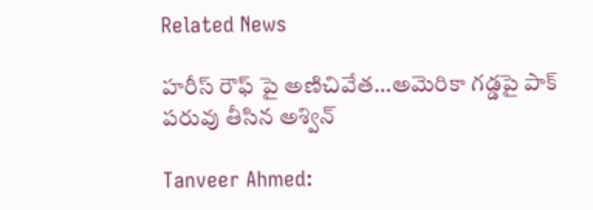Related News

హ‌రీస్ రౌఫ్ పై అణిచివేత‌…అమెరికా గ‌డ్డపై పాక్ ప‌రువు తీసిన అశ్విన్‌

Tanveer Ahmed: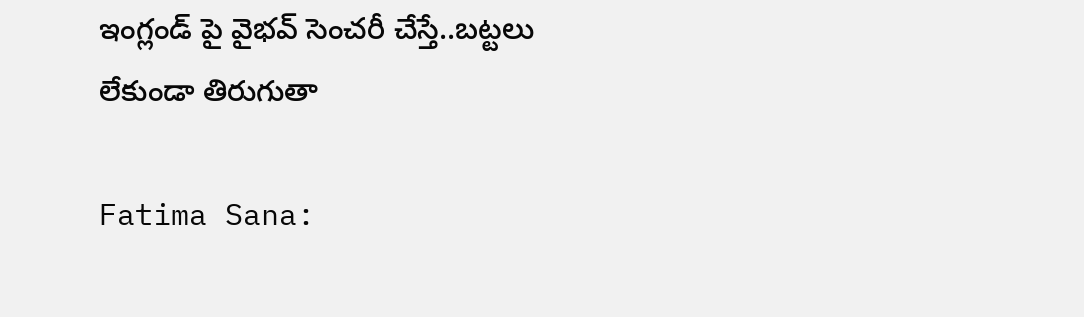ఇంగ్లండ్ పై వైభ‌వ్ సెంచ‌రీ చేస్తే..బ‌ట్ట‌లు లేకుండా తిరుగుతా

Fatima Sana: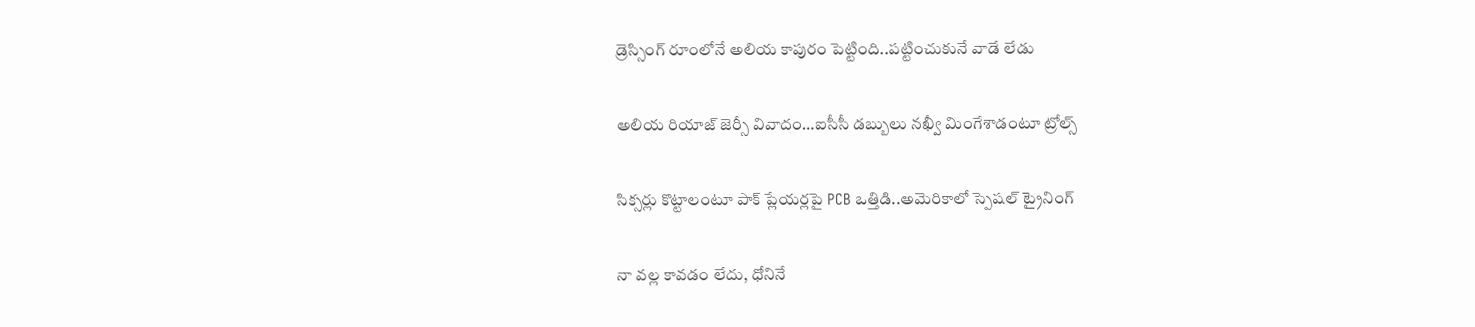డ్రెస్సింగ్ రూంలోనే అలియ కాపురం పెట్టింది..ప‌ట్టించుకునే వాడే లేడు

అలియ రియాజ్ జెర్సీ వివాదం…ఐసీసీ డ‌బ్బులు న‌ఖ్వీ మింగేశాడంటూ ట్రోల్స్‌

సిక్స‌ర్లు కొట్టాలంటూ పాక్ ప్లేయ‌ర్ల‌పై PCB ఒత్తిడి..అమెరికాలో స్పెష‌ల్ ట్రైనింగ్

నా వల్ల కావ‌డం లేదు, ధోనినే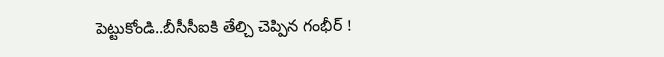పెట్టుకోండి..బీసీసీఐకి తేల్చి చెప్పిన గంభీర్‌ !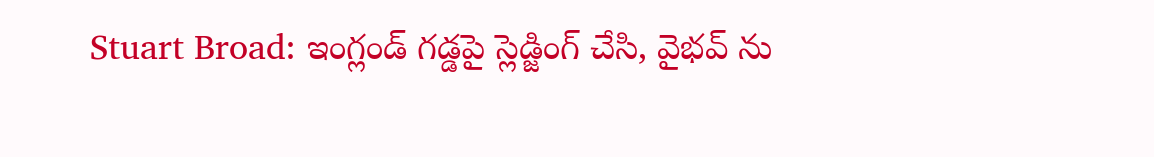Stuart Broad: ఇంగ్లండ్ గ‌డ్డ‌పై స్లెడ్జింగ్ చేసి, వైభ‌వ్ ను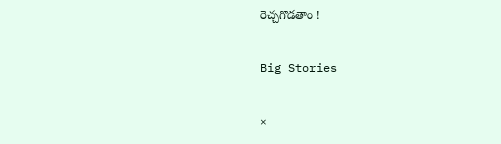రెచ్చ‌గొడ‌తాం !

Big Stories

×